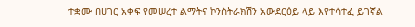ተቋሙ በሀገር አቀፍ የመሠረተ ልማትና ኮንስትራክሽን አውደርዕይ ላይ እየተሳተፈ ይገኛል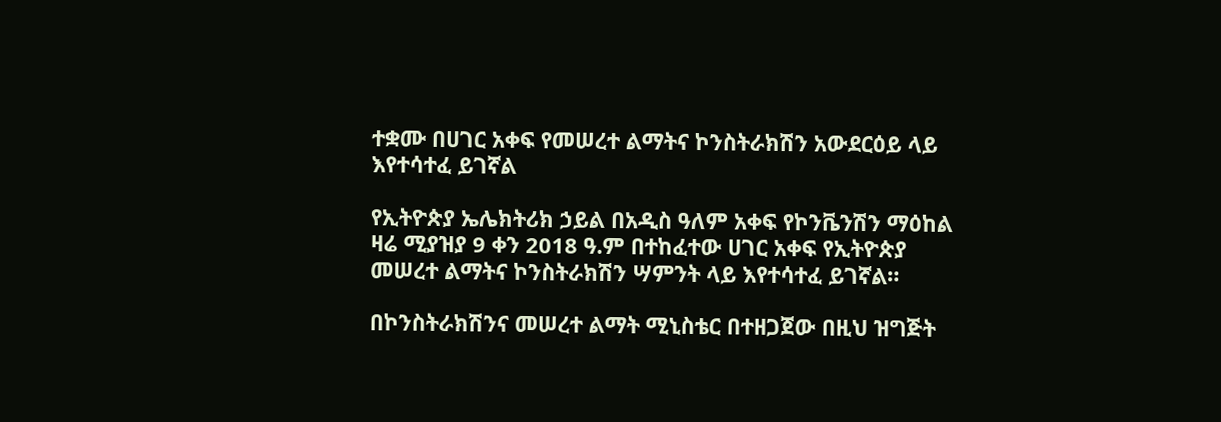ተቋሙ በሀገር አቀፍ የመሠረተ ልማትና ኮንስትራክሽን አውደርዕይ ላይ እየተሳተፈ ይገኛል

የኢትዮጵያ ኤሌክትሪክ ኃይል በአዲስ ዓለም አቀፍ የኮንቬንሽን ማዕከል ዛሬ ሚያዝያ 9 ቀን 2018 ዓ.ም በተከፈተው ሀገር አቀፍ የኢትዮጵያ መሠረተ ልማትና ኮንስትራክሽን ሣምንት ላይ እየተሳተፈ ይገኛል።

በኮንስትራክሽንና መሠረተ ልማት ሚኒስቴር በተዘጋጀው በዚህ ዝግጅት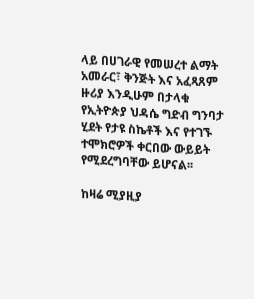ላይ በሀገራዊ የመሠረተ ልማት አመራር፣ ቅንጅት እና አፈጻጸም ዙሪያ እንዲሁም በታላቁ የኢትዮጵያ ህዳሴ ግድብ ግንባታ ሂደት የታዩ ስኬቶች እና የተገኙ ተሞክሮዎች ቀርበው ውይይት የሚደረግባቸው ይሆናል፡፡

ከዛሬ ሚያዚያ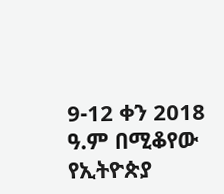9-12 ቀን 2018 ዓ.ም በሚቆየው የኢትዮጵያ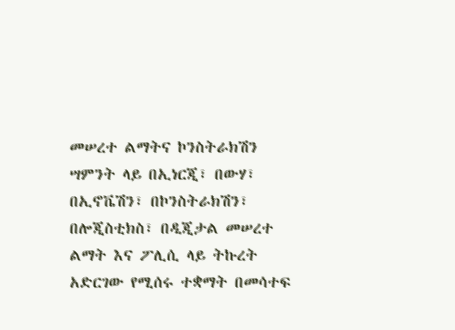መሠረተ ልማትና ኮንስትራክሽን ሣምንት ላይ በኢነርጂ፣ በውሃ፣ በኢኖቬሽን፣ በኮንስትራክሽን፣ በሎጂስቲክስ፣ በዲጂታል መሠረተ ልማት እና ፖሊሲ ላይ ትኩረት አድርገው የሚሰሩ ተቋማት በመሳተፍ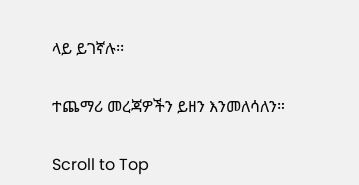ላይ ይገኛሉ፡፡

ተጨማሪ መረጃዎችን ይዘን እንመለሳለን።

Scroll to Top